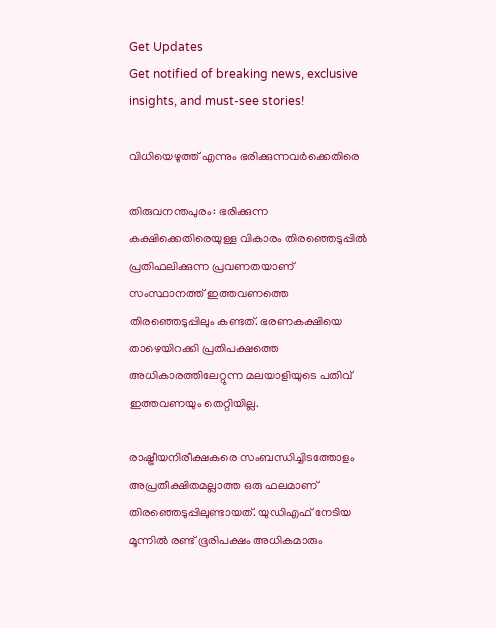Get Updates
Get notified of breaking news, exclusive insights, and must-see stories!

വിധിയെഴുത്ത് എന്നും ഭരിക്കുന്നവര്‍ക്കെതിരെ

തിരുവനന്തപുരം: ഭരിക്കുന്ന കക്ഷിക്കെതിരെയുള്ള വികാരം തിരഞ്ഞെടുപ്പില്‍ പ്രതിഫലിക്കുന്ന പ്രവണതയാണ് സംസ്ഥാനത്ത് ഇത്തവണത്തെ തിരഞ്ഞെടുപ്പിലും കണ്ടത്. ഭരണകക്ഷിയെ താഴെയിറക്കി പ്രതിപക്ഷത്തെ അധികാരത്തിലേറ്റുന്ന മലയാളിയുടെ പതിവ് ഇത്തവണയും തെറ്റിയില്ല.

രാഷ്ട്രീയനിരീക്ഷകരെ സംബന്ധിച്ചിടത്തോളം അപ്രതീക്ഷിതമല്ലാത്ത ഒരു ഫലമാണ് തിരഞ്ഞെടുപ്പിലുണ്ടായത്. യുഡിഎഫ് നേടിയ മൂന്നില്‍ രണ്ട് ഭൂരിപക്ഷം അധികമാരും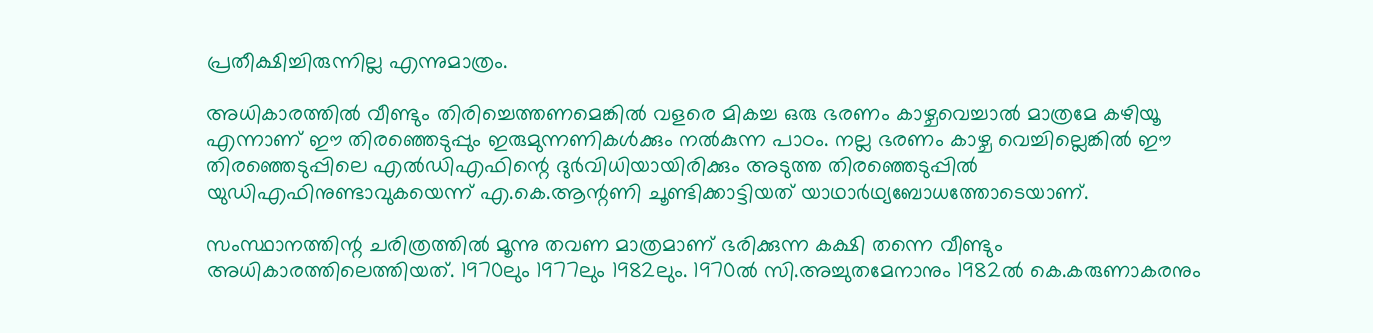പ്രതീക്ഷിച്ചിരുന്നില്ല എന്നുമാത്രം.

അധികാരത്തില്‍ വീണ്ടും തിരിച്ചെത്തണമെങ്കില്‍ വളരെ മികച്ച ഒരു ഭരണം കാഴ്ചവെച്ചാല്‍ മാത്രമേ കഴിയൂ എന്നാണ് ഈ തിരഞ്ഞെടുപ്പും ഇരുമുന്നണികള്‍ക്കും നല്‍കുന്ന പാഠം. നല്ല ഭരണം കാഴ്ച വെച്ചില്ലെങ്കില്‍ ഈ തിരഞ്ഞെടുപ്പിലെ എല്‍ഡിഎഫിന്റെ ദുര്‍വിധിയായിരിക്കും അടുത്ത തിരഞ്ഞെടുപ്പില്‍ യുഡിഎഫിനുണ്ടാവുകയെന്ന് എ.കെ.ആന്റണി ചൂണ്ടിക്കാട്ടിയത് യാഥാര്‍ഥ്യബോധത്തോടെയാണ്.

സംസ്ഥാനത്തിന്റ ചരിത്രത്തില്‍ മൂന്നു തവണ മാത്രമാണ് ഭരിക്കുന്ന കക്ഷി തന്നെ വീണ്ടും അധികാരത്തിലെത്തിയത്. 1970ലും 1977ലും 1982ലും. 1970ല്‍ സി.അച്ചുതമേനാനും 1982ല്‍ കെ.കരുണാകരനും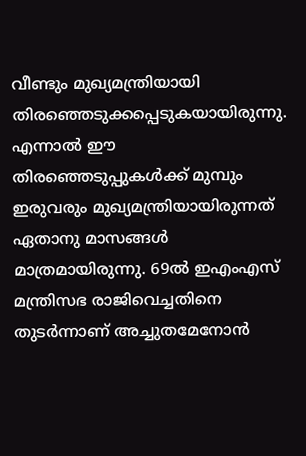വീണ്ടും മുഖ്യമന്ത്രിയായി തിരഞ്ഞെടുക്കപ്പെടുകയായിരുന്നു. എന്നാല്‍ ഈ തിരഞ്ഞെടുപ്പുകള്‍ക്ക് മുമ്പും ഇരുവരും മുഖ്യമന്ത്രിയായിരുന്നത് ഏതാനു മാസങ്ങള്‍ മാത്രമായിരുന്നു. 69ല്‍ ഇഎംഎസ് മന്ത്രിസഭ രാജിവെച്ചതിനെ തുടര്‍ന്നാണ് അച്ചുതമേനോന്‍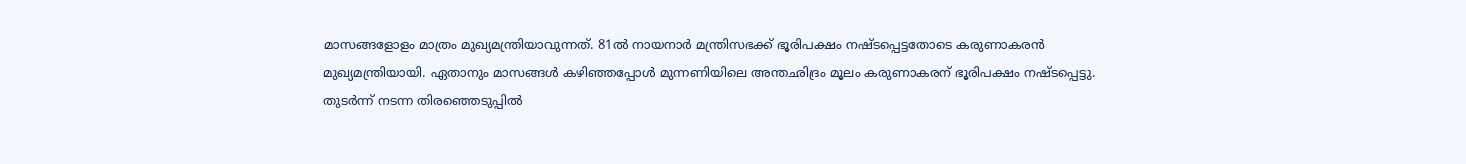മാസങ്ങളോളം മാത്രം മുഖ്യമന്ത്രിയാവുന്നത്. 81ല്‍ നായനാര്‍ മന്ത്രിസഭക്ക് ഭൂരിപക്ഷം നഷ്ടപ്പെട്ടതോടെ കരുണാകരന്‍ മുഖ്യമന്ത്രിയായി. ഏതാനും മാസങ്ങള്‍ കഴിഞ്ഞപ്പോള്‍ മുന്നണിയിലെ അന്തഛിദ്രം മൂലം കരുണാകരന് ഭൂരിപക്ഷം നഷ്ടപ്പെട്ടു. തുടര്‍ന്ന് നടന്ന തിരഞ്ഞെടുപ്പില്‍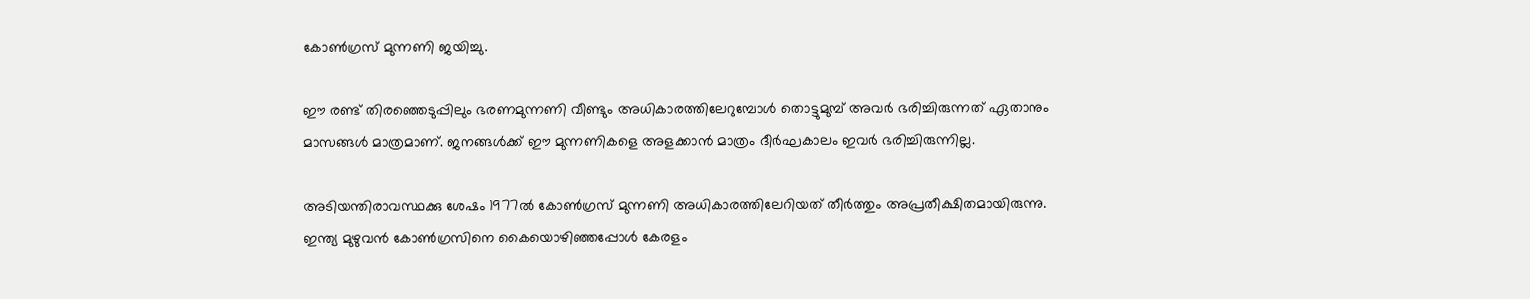കോണ്‍ഗ്രസ് മുന്നണി ജയിച്ചു.

ഈ രണ്ട് തിരഞ്ഞെടുപ്പിലും ഭരണമുന്നണി വീണ്ടും അധികാരത്തിലേറുമ്പോള്‍ തൊട്ടുമുമ്പ് അവര്‍ ഭരിച്ചിരുന്നത് ഏതാനും മാസങ്ങള്‍ മാത്രമാണ്. ജനങ്ങള്‍ക്ക് ഈ മുന്നണികളെ അളക്കാന്‍ മാത്രം ദീര്‍ഘകാലം ഇവര്‍ ഭരിച്ചിരുന്നില്ല.

അടിയന്തിരാവസ്ഥക്കു ശേഷം 1977ല്‍ കോണ്‍ഗ്രസ് മുന്നണി അധികാരത്തിലേറിയത് തീര്‍ത്തും അപ്രതീക്ഷിതമായിരുന്നു. ഇന്ത്യ മുഴുവന്‍ കോണ്‍ഗ്രസിനെ കൈയൊഴിഞ്ഞപ്പോള്‍ കേരളം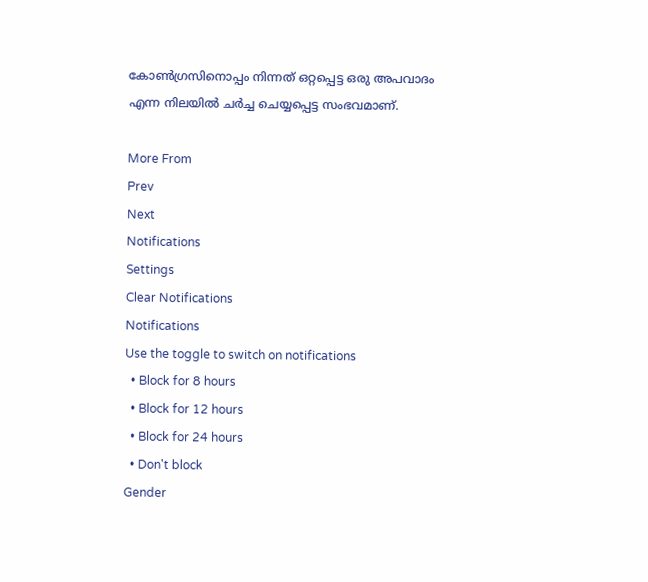കോണ്‍ഗ്രസിനൊപ്പം നിന്നത് ഒറ്റപ്പെട്ട ഒരു അപവാദം എന്ന നിലയില്‍ ചര്‍ച്ച ചെയ്യപ്പെട്ട സംഭവമാണ്.

More From
Prev
Next
Notifications
Settings
Clear Notifications
Notifications
Use the toggle to switch on notifications
  • Block for 8 hours
  • Block for 12 hours
  • Block for 24 hours
  • Don't block
Gender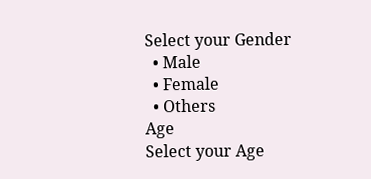Select your Gender
  • Male
  • Female
  • Others
Age
Select your Age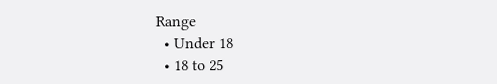Range
  • Under 18
  • 18 to 25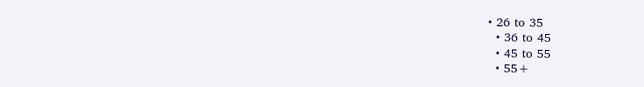• 26 to 35
  • 36 to 45
  • 45 to 55
  • 55+